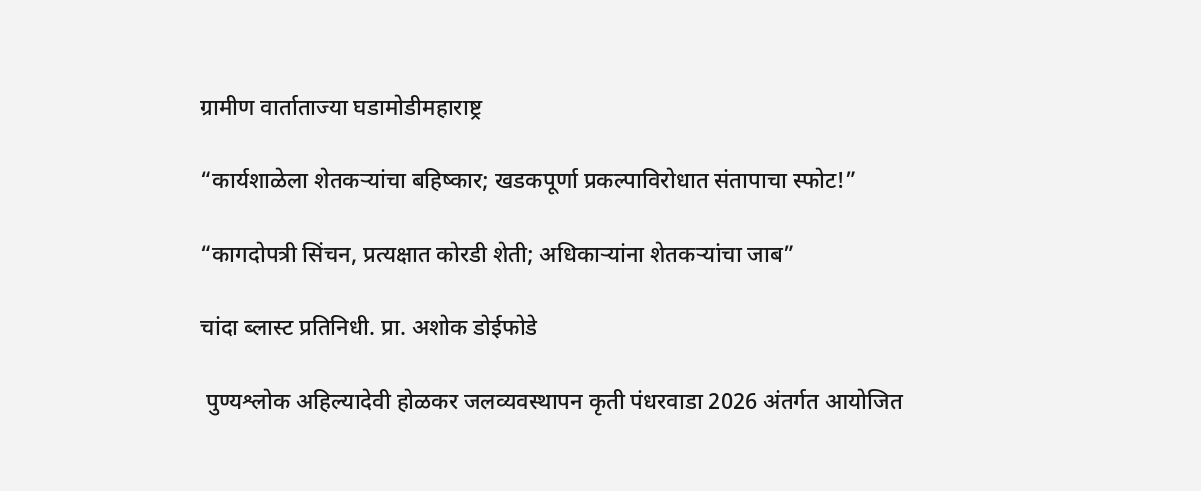ग्रामीण वार्ताताज्या घडामोडीमहाराष्ट्र

“कार्यशाळेला शेतकऱ्यांचा बहिष्कार; खडकपूर्णा प्रकल्पाविरोधात संतापाचा स्फोट!”

“कागदोपत्री सिंचन, प्रत्यक्षात कोरडी शेती; अधिकाऱ्यांना शेतकऱ्यांचा जाब”

चांदा ब्लास्ट प्रतिनिधी. प्रा. अशोक डोईफोडे

 पुण्यश्लोक अहिल्यादेवी होळकर जलव्यवस्थापन कृती पंधरवाडा 2026 अंतर्गत आयोजित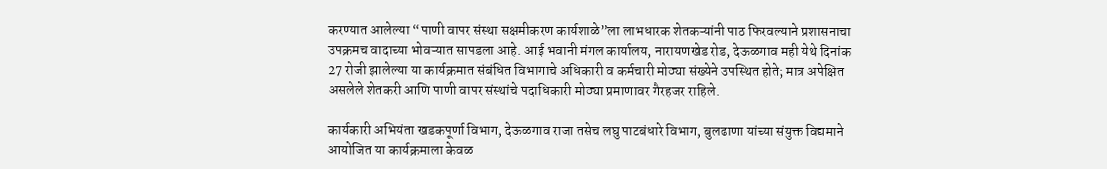करण्यात आलेल्या “पाणी वापर संस्था सक्षमीकरण कार्यशाळे”ला लाभधारक शेतकऱ्यांनी पाठ फिरवल्याने प्रशासनाचा उपक्रमच वादाच्या भोवऱ्यात सापडला आहे. आई भवानी मंगल कार्यालय, नारायणखेड रोड, देऊळगाव मही येथे दिनांक 27 रोजी झालेल्या या कार्यक्रमात संबंधित विभागाचे अधिकारी व कर्मचारी मोठ्या संख्येने उपस्थित होते; मात्र अपेक्षित असलेले शेतकरी आणि पाणी वापर संस्थांचे पदाधिकारी मोठ्या प्रमाणावर गैरहजर राहिले.

कार्यकारी अभियंता खडकपूर्णा विभाग, देऊळगाव राजा तसेच लघु पाटबंधारे विभाग, बुलढाणा यांच्या संयुक्त विद्यमाने आयोजित या कार्यक्रमाला केवळ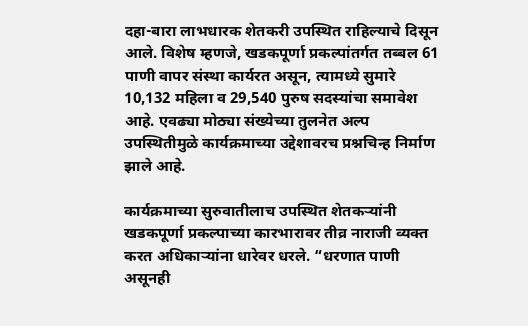दहा-बारा लाभधारक शेतकरी उपस्थित राहिल्याचे दिसून आले. विशेष म्हणजे, खडकपूर्णा प्रकल्पांतर्गत तब्बल 61 पाणी वापर संस्था कार्यरत असून, त्यामध्ये सुमारे 10,132 महिला व 29,540 पुरुष सदस्यांचा समावेश आहे. एवढ्या मोठ्या संख्येच्या तुलनेत अल्प उपस्थितीमुळे कार्यक्रमाच्या उद्देशावरच प्रश्नचिन्ह निर्माण झाले आहे.

कार्यक्रमाच्या सुरुवातीलाच उपस्थित शेतकऱ्यांनी खडकपूर्णा प्रकल्पाच्या कारभारावर तीव्र नाराजी व्यक्त करत अधिकाऱ्यांना धारेवर धरले. “धरणात पाणी असूनही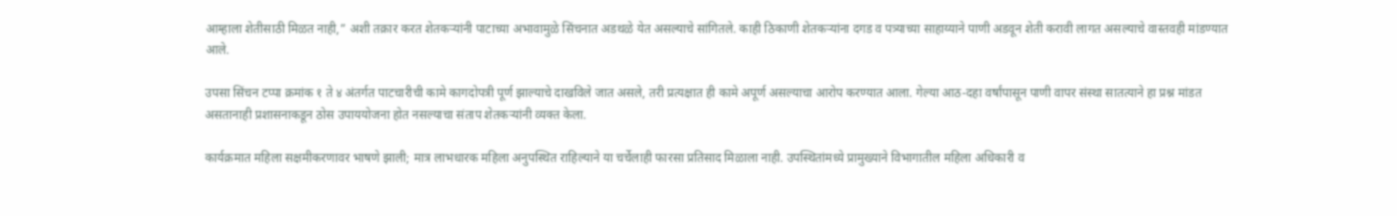आम्हाला शेतीसाठी मिळत नाही,” अशी तक्रार करत शेतकऱ्यांनी पाटाच्या अभावामुळे सिंचनात अडथळे येत असल्याचे सांगितले. काही ठिकाणी शेतकऱ्यांना दगड व पत्र्याच्या साहाय्याने पाणी अडवून शेती करावी लागत असल्याचे वास्तवही मांडण्यात आले.

उपसा सिंचन टप्पा क्रमांक १ ते ४ अंतर्गत पाटचारीची कामे कागदोपत्री पूर्ण झाल्याचे दाखविले जात असले, तरी प्रत्यक्षात ही कामे अपूर्ण असल्याचा आरोप करण्यात आला. गेल्या आठ-दहा वर्षांपासून पाणी वापर संस्था सातत्याने हा प्रश्न मांडत असतानाही प्रशासनाकडून ठोस उपाययोजना होत नसल्याचा संताप शेतकऱ्यांनी व्यक्त केला.

कार्यक्रमात महिला सक्षमीकरणावर भाषणे झाली; मात्र लाभधारक महिला अनुपस्थित राहिल्याने या चर्चेलाही फारसा प्रतिसाद मिळाला नाही. उपस्थितांमध्ये प्रामुख्याने विभागातील महिला अधिकारी व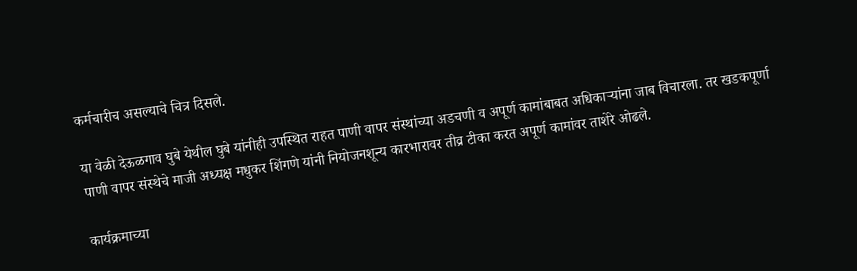कर्मचारीच असल्याचे चित्र दिसले.

या वेळी देऊळगाव घुबे येथील घुबे यांनीही उपस्थित राहत पाणी वापर संस्थांच्या अडचणी व अपूर्ण कामांबाबत अधिकाऱ्यांना जाब विचारला. तर खडकपूर्णा पाणी वापर संस्थेचे माजी अध्यक्ष मधुकर शिंगणे यांनी नियोजनशून्य कारभारावर तीव्र टीका करत अपूर्ण कामांवर ताशेरे ओढले.

कार्यक्रमाच्या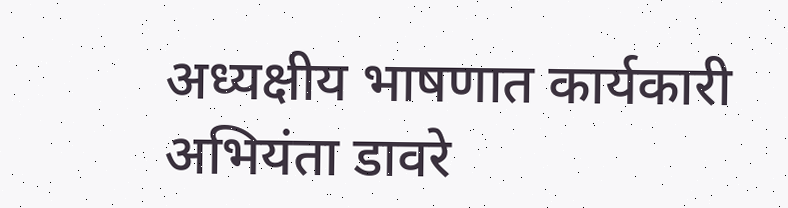अध्यक्षीय भाषणात कार्यकारी अभियंता डावरे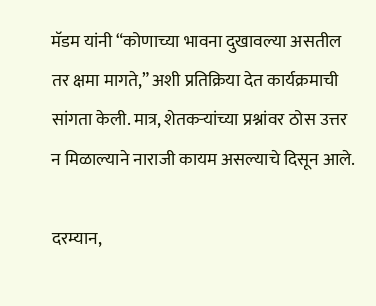मॅडम यांनी “कोणाच्या भावना दुखावल्या असतील तर क्षमा मागते,” अशी प्रतिक्रिया देत कार्यक्रमाची सांगता केली. मात्र, शेतकऱ्यांच्या प्रश्नांवर ठोस उत्तर न मिळाल्याने नाराजी कायम असल्याचे दिसून आले.

दरम्यान,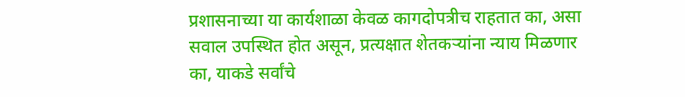प्रशासनाच्या या कार्यशाळा केवळ कागदोपत्रीच राहतात का, असा सवाल उपस्थित होत असून, प्रत्यक्षात शेतकऱ्यांना न्याय मिळणार का, याकडे सर्वांचे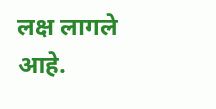लक्ष लागले आहे.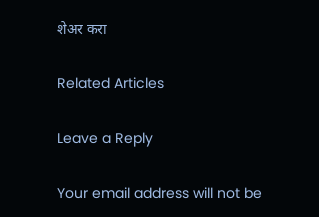शेअर करा

Related Articles

Leave a Reply

Your email address will not be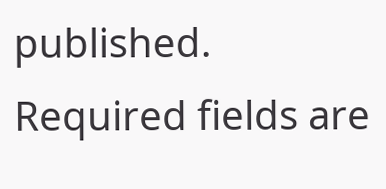published. Required fields are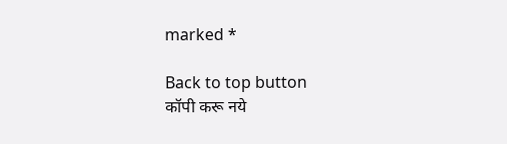marked *

Back to top button
कॉपी करू नये